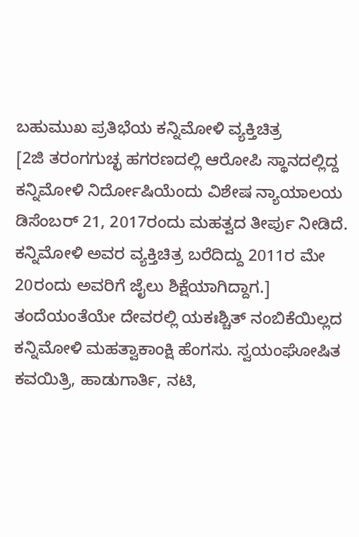ಬಹುಮುಖ ಪ್ರತಿಭೆಯ ಕನ್ನಿಮೋಳಿ ವ್ಯಕ್ತಿಚಿತ್ರ
[2ಜಿ ತರಂಗಗುಚ್ಛ ಹಗರಣದಲ್ಲಿ ಆರೋಪಿ ಸ್ಥಾನದಲ್ಲಿದ್ದ ಕನ್ನಿಮೋಳಿ ನಿರ್ದೋಷಿಯೆಂದು ವಿಶೇಷ ನ್ಯಾಯಾಲಯ ಡಿಸೆಂಬರ್ 21, 2017ರಂದು ಮಹತ್ವದ ತೀರ್ಪು ನೀಡಿದೆ. ಕನ್ನಿಮೋಳಿ ಅವರ ವ್ಯಕ್ತಿಚಿತ್ರ ಬರೆದಿದ್ದು 2011ರ ಮೇ 20ರಂದು ಅವರಿಗೆ ಜೈಲು ಶಿಕ್ಷೆಯಾಗಿದ್ದಾಗ.]
ತಂದೆಯಂತೆಯೇ ದೇವರಲ್ಲಿ ಯಕಃಶ್ಚಿತ್ ನಂಬಿಕೆಯಿಲ್ಲದ ಕನ್ನಿಮೋಳಿ ಮಹತ್ವಾಕಾಂಕ್ಷಿ ಹೆಂಗಸು. ಸ್ವಯಂಘೋಷಿತ ಕವಯಿತ್ರಿ, ಹಾಡುಗಾರ್ತಿ, ನಟಿ,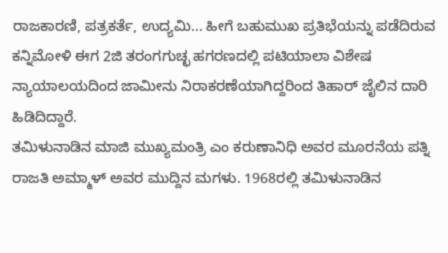ರಾಜಕಾರಣಿ, ಪತ್ರಕರ್ತೆ, ಉದ್ಯಮಿ... ಹೀಗೆ ಬಹುಮುಖ ಪ್ರತಿಭೆಯನ್ನು ಪಡೆದಿರುವ ಕನ್ನಿಮೋಳಿ ಈಗ 2ಜಿ ತರಂಗಗುಚ್ಛ ಹಗರಣದಲ್ಲಿ ಪಟಿಯಾಲಾ ವಿಶೇಷ ನ್ಯಾಯಾಲಯದಿಂದ ಜಾಮೀನು ನಿರಾಕರಣೆಯಾಗಿದ್ದರಿಂದ ತಿಹಾರ್ ಜೈಲಿನ ದಾರಿ ಹಿಡಿದಿದ್ದಾರೆ.
ತಮಿಳುನಾಡಿನ ಮಾಜಿ ಮುಖ್ಯಮಂತ್ರಿ ಎಂ ಕರುಣಾನಿಧಿ ಅವರ ಮೂರನೆಯ ಪತ್ನಿ ರಾಜತಿ ಅಮ್ಮಾಳ್ ಅವರ ಮುದ್ದಿನ ಮಗಳು. 1968ರಲ್ಲಿ ತಮಿಳುನಾಡಿನ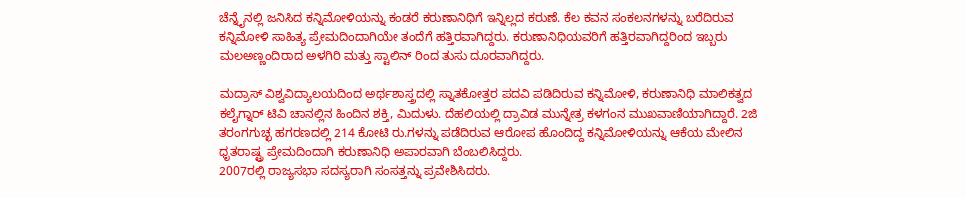ಚೆನ್ನೈನಲ್ಲಿ ಜನಿಸಿದ ಕನ್ನಿಮೋಳಿಯನ್ನು ಕಂಡರೆ ಕರುಣಾನಿಧಿಗೆ ಇನ್ನಿಲ್ಲದ ಕರುಣೆ. ಕೆಲ ಕವನ ಸಂಕಲನಗಳನ್ನು ಬರೆದಿರುವ ಕನ್ನಿಮೋಳಿ ಸಾಹಿತ್ಯ ಪ್ರೇಮದಿಂದಾಗಿಯೇ ತಂದೆಗೆ ಹತ್ತಿರವಾಗಿದ್ದರು. ಕರುಣಾನಿಧಿಯವರಿಗೆ ಹತ್ತಿರವಾಗಿದ್ದರಿಂದ ಇಬ್ಬರು ಮಲಅಣ್ಣಂದಿರಾದ ಅಳಗಿರಿ ಮತ್ತು ಸ್ಟಾಲಿನ್ ರಿಂದ ತುಸು ದೂರವಾಗಿದ್ದರು.

ಮದ್ರಾಸ್ ವಿಶ್ವವಿದ್ಯಾಲಯದಿಂದ ಅರ್ಥಶಾಸ್ತ್ರದಲ್ಲಿ ಸ್ನಾತಕೋತ್ತರ ಪದವಿ ಪಡಿದಿರುವ ಕನ್ನಿಮೋಳಿ, ಕರುಣಾನಿಧಿ ಮಾಲಿಕತ್ವದ ಕಲೈಗ್ನಾರ್ ಟಿವಿ ಚಾನಲ್ಲಿನ ಹಿಂದಿನ ಶಕ್ತಿ, ಮಿದುಳು. ದೆಹಲಿಯಲ್ಲಿ ದ್ರಾವಿಡ ಮುನ್ನೇತ್ರ ಕಳಗಂನ ಮುಖವಾಣಿಯಾಗಿದ್ದಾರೆ. 2ಜಿ ತರಂಗಗುಚ್ಛ ಹಗರಣದಲ್ಲಿ 214 ಕೋಟಿ ರು.ಗಳನ್ನು ಪಡೆದಿರುವ ಆರೋಪ ಹೊಂದಿದ್ದ ಕನ್ನಿಮೋಳಿಯನ್ನು ಆಕೆಯ ಮೇಲಿನ ಧೃತರಾಷ್ಟ್ರ ಪ್ರೇಮದಿಂದಾಗಿ ಕರುಣಾನಿಧಿ ಅಪಾರವಾಗಿ ಬೆಂಬಲಿಸಿದ್ದರು.
2007ರಲ್ಲಿ ರಾಜ್ಯಸಭಾ ಸದಸ್ಯರಾಗಿ ಸಂಸತ್ತನ್ನು ಪ್ರವೇಶಿಸಿದರು.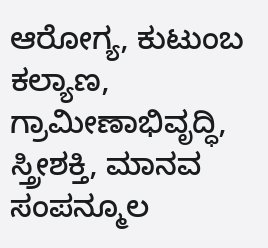ಆರೋಗ್ಯ, ಕುಟುಂಬ ಕಲ್ಯಾಣ, ಗ್ರಾಮೀಣಾಭಿವೃದ್ಧಿ, ಸ್ತ್ರೀಶಕ್ತಿ, ಮಾನವ ಸಂಪನ್ಮೂಲ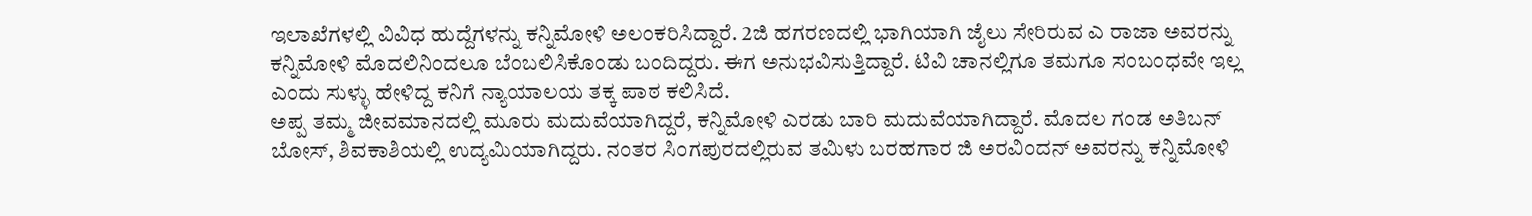ಇಲಾಖೆಗಳಲ್ಲಿ ವಿವಿಧ ಹುದ್ದೆಗಳನ್ನು ಕನ್ನಿಮೋಳಿ ಅಲಂಕರಿಸಿದ್ದಾರೆ. 2ಜಿ ಹಗರಣದಲ್ಲಿ ಭಾಗಿಯಾಗಿ ಜೈಲು ಸೇರಿರುವ ಎ ರಾಜಾ ಅವರನ್ನು ಕನ್ನಿಮೋಳಿ ಮೊದಲಿನಿಂದಲೂ ಬೆಂಬಲಿಸಿಕೊಂಡು ಬಂದಿದ್ದರು. ಈಗ ಅನುಭವಿಸುತ್ತಿದ್ದಾರೆ. ಟಿವಿ ಚಾನಲ್ಲಿಗೂ ತಮಗೂ ಸಂಬಂಧವೇ ಇಲ್ಲ ಎಂದು ಸುಳ್ಳು ಹೇಳಿದ್ದ ಕನಿಗೆ ನ್ಯಾಯಾಲಯ ತಕ್ಕ ಪಾಠ ಕಲಿಸಿದೆ.
ಅಪ್ಪ ತಮ್ಮ ಜೀವಮಾನದಲ್ಲಿ ಮೂರು ಮದುವೆಯಾಗಿದ್ದರೆ, ಕನ್ನಿಮೋಳಿ ಎರಡು ಬಾರಿ ಮದುವೆಯಾಗಿದ್ದಾರೆ. ಮೊದಲ ಗಂಡ ಅತಿಬನ್ ಬೋಸ್, ಶಿವಕಾಶಿಯಲ್ಲಿ ಉದ್ಯಮಿಯಾಗಿದ್ದರು. ನಂತರ ಸಿಂಗಪುರದಲ್ಲಿರುವ ತಮಿಳು ಬರಹಗಾರ ಜಿ ಅರವಿಂದನ್ ಅವರನ್ನು ಕನ್ನಿಮೋಳಿ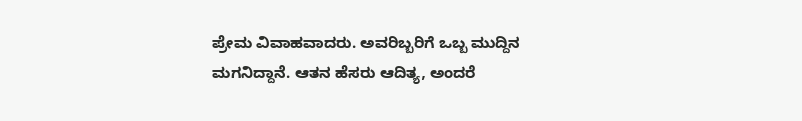ಪ್ರೇಮ ವಿವಾಹವಾದರು. ಅವರಿಬ್ಬರಿಗೆ ಒಬ್ಬ ಮುದ್ದಿನ ಮಗನಿದ್ದಾನೆ. ಆತನ ಹೆಸರು ಆದಿತ್ಯ, ಅಂದರೆ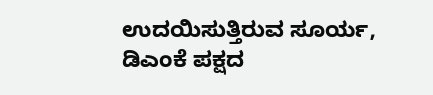ಉದಯಿಸುತ್ತಿರುವ ಸೂರ್ಯ, ಡಿಎಂಕೆ ಪಕ್ಷದ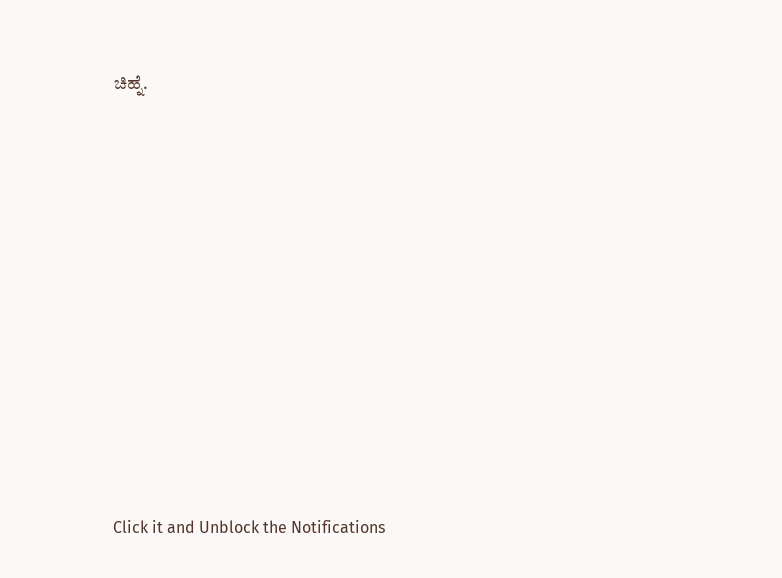ಚಿಹ್ನೆ.












Click it and Unblock the Notifications